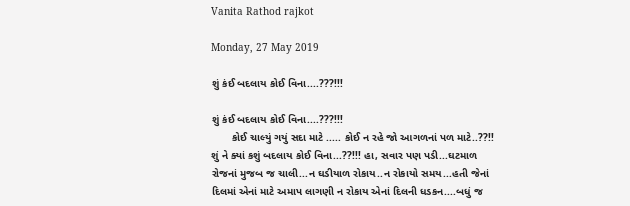Vanita Rathod rajkot

Monday, 27 May 2019

શું કંઈ બદલાય કોઈ વિના....???!!!

શું કંઈ બદલાય કોઈ વિના....???!!!
       કોઈ ચાલ્યું ગયું સદા માટે ..... કોઈ ન રહે જો આગળનાં પળ માટે..??!! શું ને ક્યાં કશું બદલાય કોઈ વિના...??!!! હા, સવાર પણ પડી...ઘટમાળ રોજનાં મુજબ જ ચાલી...ન ઘડીયાળ રોકાય..ન રોકાયો સમય...હતી જેનાં દિલમાં એનાં માટે અમાપ લાગણી ન રોકાય એનાં દિલની ધડકન....બધું જ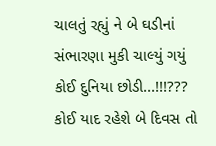ચાલતું રહ્યું ને બે ઘડીનાં સંભારણા મુકી ચાલ્યું ગયું કોઈ દુનિયા છોડી...!!!??? કોઈ યાદ રહેશે બે દિવસ તો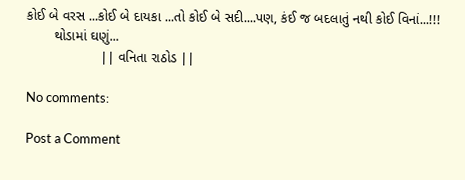કોઈ બે વરસ ...કોઈ બે દાયકા ...તો કોઈ બે સદી....પણ, કંઈ જ બદલાતું નથી કોઈ વિનાં...!!!
       થોડામાં ઘણું...
                   || વનિતા રાઠોડ ||

No comments:

Post a Comment